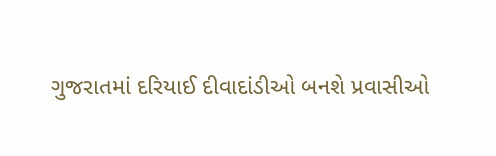ગુજરાતમાં દરિયાઈ દીવાદાંડીઓ બનશે પ્રવાસીઓ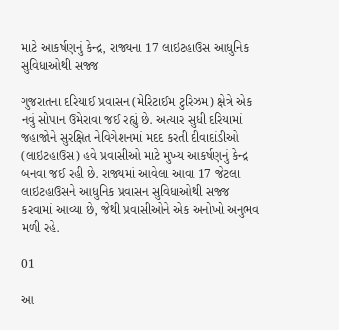માટે આકર્ષણનું કેન્દ્ર, રાજ્યના 17 લાઇટહાઉસ આધુનિક સુવિધાઓથી સજ્જ

ગુજરાતના દરિયાઈ પ્રવાસન (મેરિટાઈમ ટુરિઝમ) ક્ષેત્રે એક નવું સોપાન ઉમેરાવા જઈ રહ્યું છે. અત્યાર સુધી દરિયામાં જહાજોને સુરક્ષિત નેવિગેશનમાં મદદ કરતી દીવાદાંડીઓ (લાઇટહાઉસ) હવે પ્રવાસીઓ માટે મુખ્ય આકર્ષણનું કેન્દ્ર બનવા જઈ રહી છે. રાજ્યમાં આવેલા આવા 17 જેટલા લાઇટહાઉસને આધુનિક પ્રવાસન સુવિધાઓથી સજ્જ કરવામાં આવ્યા છે, જેથી પ્રવાસીઓને એક અનોખો અનુભવ મળી રહે.

01

આ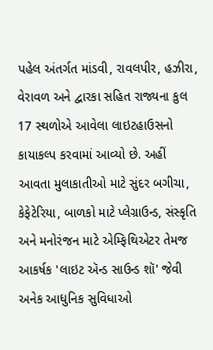પહેલ અંતર્ગત માંડવી, રાવલપીર, હઝીરા, વેરાવળ અને દ્વારકા સહિત રાજ્યના કુલ 17 સ્થળોએ આવેલા લાઇટહાઉસનો કાયાકલ્પ કરવામાં આવ્યો છે. અહીં આવતા મુલાકાતીઓ માટે સુંદર બગીચા, કેફેટેરિયા, બાળકો માટે પ્લેગ્રાઉન્ડ, સંસ્કૃતિ અને મનોરંજન માટે એમ્ફિથિએટર તેમજ આકર્ષક 'લાઇટ ઍન્ડ સાઉન્ડ શૉ' જેવી અનેક આધુનિક સુવિધાઓ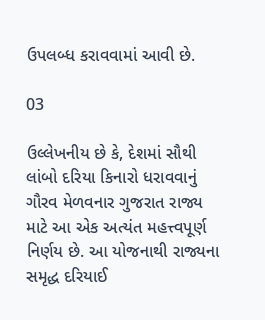ઉપલબ્ધ કરાવવામાં આવી છે.

03

ઉલ્લેખનીય છે કે, દેશમાં સૌથી લાંબો દરિયા કિનારો ધરાવવાનું ગૌરવ મેળવનાર ગુજરાત રાજ્ય માટે આ એક અત્યંત મહત્ત્વપૂર્ણ નિર્ણય છે. આ યોજનાથી રાજ્યના સમૃદ્ધ દરિયાઈ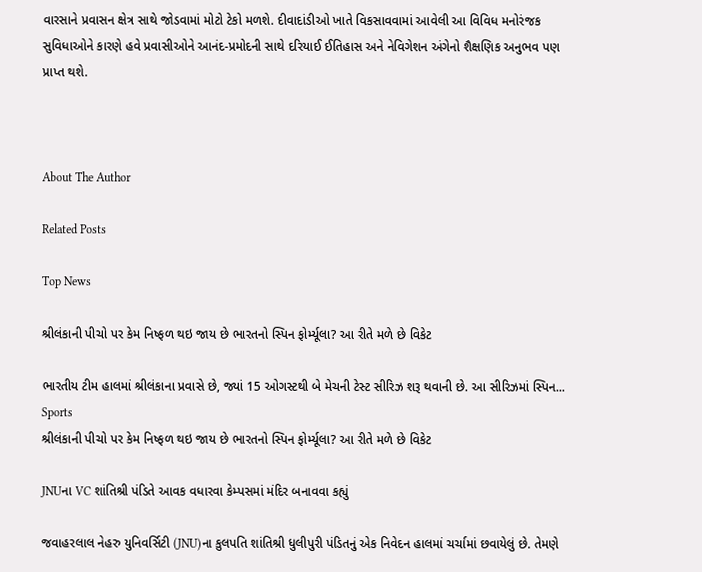વારસાને પ્રવાસન ક્ષેત્ર સાથે જોડવામાં મોટો ટેકો મળશે. દીવાદાંડીઓ ખાતે વિકસાવવામાં આવેલી આ વિવિધ મનોરંજક સુવિધાઓને કારણે હવે પ્રવાસીઓને આનંદ-પ્રમોદની સાથે દરિયાઈ ઈતિહાસ અને નેવિગેશન અંગેનો શૈક્ષણિક અનુભવ પણ પ્રાપ્ત થશે.



About The Author

Related Posts

Top News

શ્રીલંકાની પીચો પર કેમ નિષ્ફળ થઇ જાય છે ભારતનો સ્પિન ફોર્મ્યૂલા? આ રીતે મળે છે વિકેટ

ભારતીય ટીમ હાલમાં શ્રીલંકાના પ્રવાસે છે, જ્યાં 15 ઓગસ્ટથી બે મેચની ટેસ્ટ સીરિઝ શરૂ થવાની છે. આ સીરિઝમાં સ્પિન...
Sports
શ્રીલંકાની પીચો પર કેમ નિષ્ફળ થઇ જાય છે ભારતનો સ્પિન ફોર્મ્યૂલા? આ રીતે મળે છે વિકેટ

JNUના VC શાંતિશ્રી પંડિતે આવક વધારવા કેમ્પસમાં મંદિર બનાવવા કહ્યું

જવાહરલાલ નેહરુ યુનિવર્સિટી (JNU)ના કુલપતિ શાંતિશ્રી ધુલીપુરી પંડિતનું એક નિવેદન હાલમાં ચર્ચામાં છવાયેલું છે. તેમણે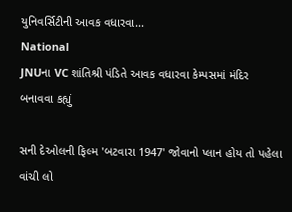યુનિવર્સિટીની આવક વધારવા...
National
JNUના VC શાંતિશ્રી પંડિતે આવક વધારવા કેમ્પસમાં મંદિર બનાવવા કહ્યું

સની દેઓલની ફિલ્મ 'બટવારા 1947' જોવાનો પ્લાન હોય તો પહેલા વાંચી લો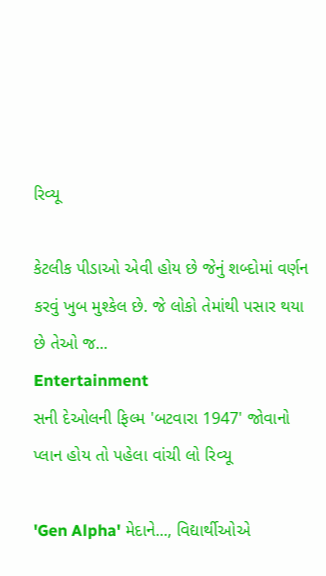રિવ્યૂ

કેટલીક પીડાઓ એવી હોય છે જેનું શબ્દોમાં વર્ણન કરવું ખુબ મુશ્કેલ છે. જે લોકો તેમાંથી પસાર થયા છે તેઓ જ...
Entertainment
સની દેઓલની ફિલ્મ 'બટવારા 1947' જોવાનો પ્લાન હોય તો પહેલા વાંચી લો રિવ્યૂ

'Gen Alpha' મેદાને..., વિદ્યાર્થીઓએ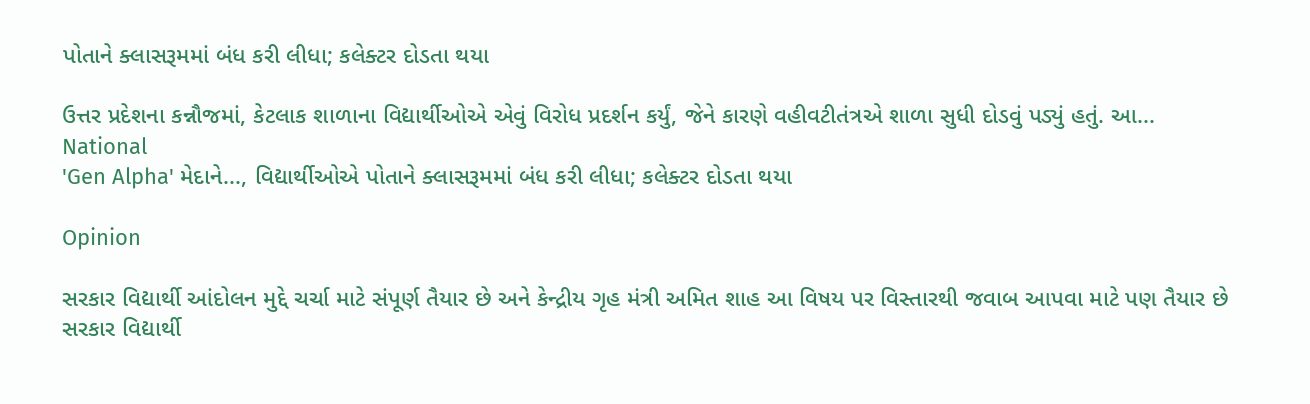પોતાને ક્લાસરૂમમાં બંધ કરી લીધા; કલેક્ટર દોડતા થયા

ઉત્તર પ્રદેશના કન્નૌજમાં, કેટલાક શાળાના વિદ્યાર્થીઓએ એવું વિરોધ પ્રદર્શન કર્યું, જેને કારણે વહીવટીતંત્રએ શાળા સુધી દોડવું પડ્યું હતું. આ...
National
'Gen Alpha' મેદાને..., વિદ્યાર્થીઓએ પોતાને ક્લાસરૂમમાં બંધ કરી લીધા; કલેક્ટર દોડતા થયા

Opinion

સરકાર વિદ્યાર્થી આંદોલન મુદ્દે ચર્ચા માટે સંપૂર્ણ તૈયાર છે અને કેન્દ્રીય ગૃહ મંત્રી અમિત શાહ આ વિષય પર વિસ્તારથી જવાબ આપવા માટે પણ તૈયાર છે સરકાર વિદ્યાર્થી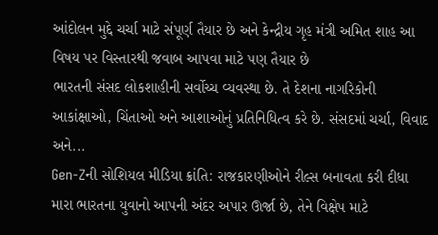આંદોલન મુદ્દે ચર્ચા માટે સંપૂર્ણ તૈયાર છે અને કેન્દ્રીય ગૃહ મંત્રી અમિત શાહ આ વિષય પર વિસ્તારથી જવાબ આપવા માટે પણ તૈયાર છે
ભારતની સંસદ લોકશાહીની સર્વોચ્ચ વ્યવસ્થા છે. તે દેશના નાગરિકોની આકાંક્ષાઓ, ચિંતાઓ અને આશાઓનું પ્રતિનિધિત્વ કરે છે. સંસદમાં ચર્ચા, વિવાદ અને...
Gen-Zની સોશિયલ મીડિયા ક્રાંતિ: રાજકારણીઓને રીલ્સ બનાવતા કરી દીધા
મારા ભારતના યુવાનો આપની અંદર અપાર ઊર્જા છે, તેને વિક્ષેપ માટે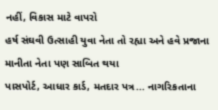નહીં, વિકાસ માટે વાપરો
હર્ષ સંઘવી ઉત્સાહી યુવા નેતા તો રહ્યા અને હવે પ્રજાના માનીતા નેતા પણ સાબિત થયા
પાસપોર્ટ, આધાર કાર્ડ, મતદાર પત્ર... નાગરિકતાના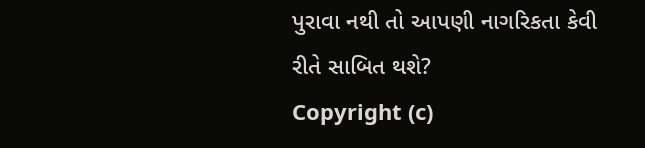પુરાવા નથી તો આપણી નાગરિકતા કેવી રીતે સાબિત થશે?
Copyright (c)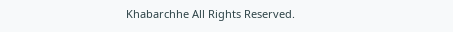Khabarchhe All Rights Reserved.